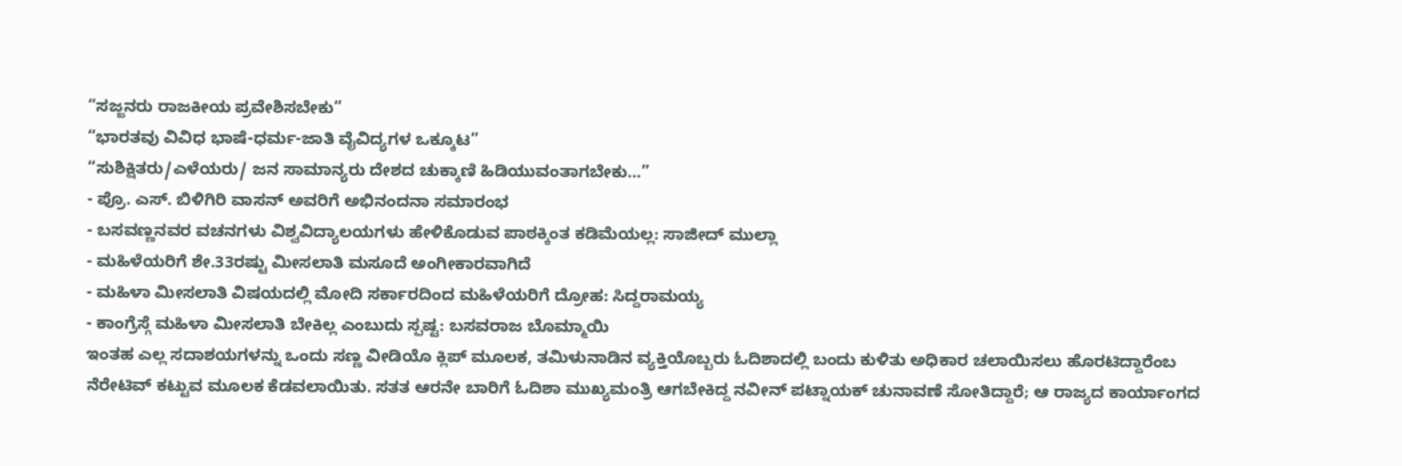“ಸಜ್ಜನರು ರಾಜಕೀಯ ಪ್ರವೇಶಿಸಬೇಕು”
“ಭಾರತವು ವಿವಿಧ ಭಾಷೆ-ಧರ್ಮ-ಜಾತಿ ವೈವಿದ್ಯಗಳ ಒಕ್ಕೂಟ”
“ಸುಶಿಕ್ಷಿತರು/ಎಳೆಯರು/ ಜನ ಸಾಮಾನ್ಯರು ದೇಶದ ಚುಕ್ಕಾಣಿ ಹಿಡಿಯುವಂತಾಗಬೇಕು…”
- ಪ್ರೊ. ಎಸ್. ಬಿಳಿಗಿರಿ ವಾಸನ್ ಅವರಿಗೆ ಅಭಿನಂದನಾ ಸಮಾರಂಭ
- ಬಸವಣ್ಣನವರ ವಚನಗಳು ವಿಶ್ವವಿದ್ಯಾಲಯಗಳು ಹೇಳಿಕೊಡುವ ಪಾಠಕ್ಕಿಂತ ಕಡಿಮೆಯಲ್ಲ: ಸಾಜೀದ್ ಮುಲ್ಲಾ
- ಮಹಿಳೆಯರಿಗೆ ಶೇ.33ರಷ್ಟು ಮೀಸಲಾತಿ ಮಸೂದೆ ಅಂಗೀಕಾರವಾಗಿದೆ
- ಮಹಿಳಾ ಮೀಸಲಾತಿ ವಿಷಯದಲ್ಲಿ ಮೋದಿ ಸರ್ಕಾರದಿಂದ ಮಹಿಳೆಯರಿಗೆ ದ್ರೋಹ: ಸಿದ್ದರಾಮಯ್ಯ
- ಕಾಂಗ್ರೆಸ್ಗೆ ಮಹಿಳಾ ಮೀಸಲಾತಿ ಬೇಕಿಲ್ಲ ಎಂಬುದು ಸ್ಪಷ್ಟ: ಬಸವರಾಜ ಬೊಮ್ಮಾಯಿ
ಇಂತಹ ಎಲ್ಲ ಸದಾಶಯಗಳನ್ನು ಒಂದು ಸಣ್ಣ ವೀಡಿಯೊ ಕ್ಲಿಪ್ ಮೂಲಕ, ತಮಿಳುನಾಡಿನ ವ್ಯಕ್ತಿಯೊಬ್ಬರು ಓದಿಶಾದಲ್ಲಿ ಬಂದು ಕುಳಿತು ಅಧಿಕಾರ ಚಲಾಯಿಸಲು ಹೊರಟಿದ್ದಾರೆಂಬ ನೆರೇಟಿವ್ ಕಟ್ಟುವ ಮೂಲಕ ಕೆಡವಲಾಯಿತು. ಸತತ ಆರನೇ ಬಾರಿಗೆ ಓದಿಶಾ ಮುಖ್ಯಮಂತ್ರಿ ಆಗಬೇಕಿದ್ದ ನವೀನ್ ಪಟ್ನಾಯಕ್ ಚುನಾವಣೆ ಸೋತಿದ್ದಾರೆ; ಆ ರಾಜ್ಯದ ಕಾರ್ಯಾಂಗದ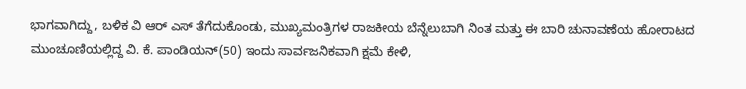ಭಾಗವಾಗಿದ್ದು, ಬಳಿಕ ವಿ ಆರ್ ಎಸ್ ತೆಗೆದುಕೊಂಡು, ಮುಖ್ಯಮಂತ್ರಿಗಳ ರಾಜಕೀಯ ಬೆನ್ನೆಲುಬಾಗಿ ನಿಂತ ಮತ್ತು ಈ ಬಾರಿ ಚುನಾವಣೆಯ ಹೋರಾಟದ ಮುಂಚೂಣಿಯಲ್ಲಿದ್ದ ವಿ. ಕೆ. ಪಾಂಡಿಯನ್(50) ಇಂದು ಸಾರ್ವಜನಿಕವಾಗಿ ಕ್ಷಮೆ ಕೇಳಿ,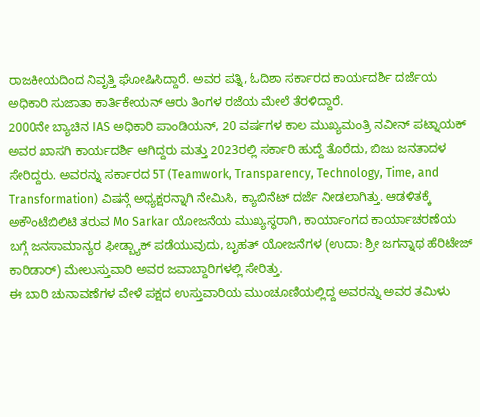ರಾಜಕೀಯದಿಂದ ನಿವೃತ್ತಿ ಘೋಷಿಸಿದ್ದಾರೆ. ಅವರ ಪತ್ನಿ, ಓದಿಶಾ ಸರ್ಕಾರದ ಕಾರ್ಯದರ್ಶಿ ದರ್ಜೆಯ ಅಧಿಕಾರಿ ಸುಜಾತಾ ಕಾರ್ತಿಕೇಯನ್ ಆರು ತಿಂಗಳ ರಜೆಯ ಮೇಲೆ ತೆರಳಿದ್ದಾರೆ.
2000ನೇ ಬ್ಯಾಚಿನ IAS ಅಧಿಕಾರಿ ಪಾಂಡಿಯನ್, 20 ವರ್ಷಗಳ ಕಾಲ ಮುಖ್ಯಮಂತ್ರಿ ನವೀನ್ ಪಟ್ನಾಯಕ್ ಅವರ ಖಾಸಗಿ ಕಾರ್ಯದರ್ಶಿ ಆಗಿದ್ದರು ಮತ್ತು 2023ರಲ್ಲಿ ಸರ್ಕಾರಿ ಹುದ್ದೆ ತೊರೆದು, ಬಿಜು ಜನತಾದಳ ಸೇರಿದ್ದರು. ಅವರನ್ನು ಸರ್ಕಾರದ 5T (Teamwork, Transparency, Technology, Time, and Transformation) ವಿಷನ್ಗೆ ಅಧ್ಯಕ್ಷರನ್ನಾಗಿ ನೇಮಿಸಿ, ಕ್ಯಾಬಿನೆಟ್ ದರ್ಜೆ ನೀಡಲಾಗಿತ್ತು. ಆಡಳಿತಕ್ಕೆ ಅಕೌಂಟೆಬಿಲಿಟಿ ತರುವ Mo Sarkar ಯೋಜನೆಯ ಮುಖ್ಯಸ್ಥರಾಗಿ, ಕಾರ್ಯಾಂಗದ ಕಾರ್ಯಾಚರಣೆಯ ಬಗ್ಗೆ ಜನಸಾಮಾನ್ಯರ ಫೀಡ್ಬ್ಯಾಕ್ ಪಡೆಯುವುದು, ಬೃಹತ್ ಯೋಜನೆಗಳ (ಉದಾ: ಶ್ರೀ ಜಗನ್ನಾಥ ಹೆರಿಟೇಜ್ ಕಾರಿಡಾರ್) ಮೇಲುಸ್ತುವಾರಿ ಅವರ ಜವಾಬ್ದಾರಿಗಳಲ್ಲಿ ಸೇರಿತ್ತು.
ಈ ಬಾರಿ ಚುನಾವಣೆಗಳ ವೇಳೆ ಪಕ್ಷದ ಉಸ್ತುವಾರಿಯ ಮುಂಚೂಣಿಯಲ್ಲಿದ್ದ ಅವರನ್ನು ಅವರ ತಮಿಳು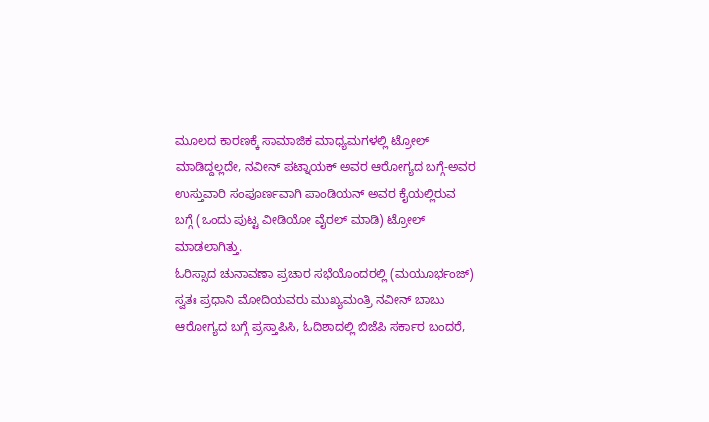ಮೂಲದ ಕಾರಣಕ್ಕೆ ಸಾಮಾಜಿಕ ಮಾಧ್ಯಮಗಳಲ್ಲಿ ಟ್ರೋಲ್ ಮಾಡಿದ್ದಲ್ಲದೇ, ನವೀನ್ ಪಟ್ನಾಯಕ್ ಅವರ ಆರೋಗ್ಯದ ಬಗ್ಗೆ-ಅವರ ಉಸ್ತುವಾರಿ ಸಂಪೂರ್ಣವಾಗಿ ಪಾಂಡಿಯನ್ ಅವರ ಕೈಯಲ್ಲಿರುವ ಬಗ್ಗೆ (ಒಂದು ಪುಟ್ಟ ವೀಡಿಯೋ ವೈರಲ್ ಮಾಡಿ) ಟ್ರೋಲ್ ಮಾಡಲಾಗಿತ್ತು.
ಓರಿಸ್ಸಾದ ಚುನಾವಣಾ ಪ್ರಚಾರ ಸಭೆಯೊಂದರಲ್ಲಿ (ಮಯೂರ್ಭಂಜ್) ಸ್ವತಃ ಪ್ರಧಾನಿ ಮೋದಿಯವರು ಮುಖ್ಯಮಂತ್ರಿ ನವೀನ್ ಬಾಬು ಆರೋಗ್ಯದ ಬಗ್ಗೆ ಪ್ರಸ್ತಾಪಿಸಿ, ಓದಿಶಾದಲ್ಲಿ ಬಿಜೆಪಿ ಸರ್ಕಾರ ಬಂದರೆ,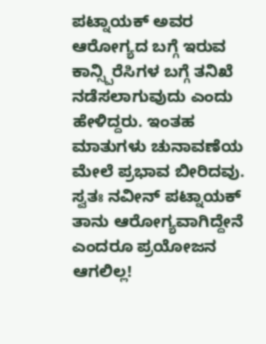ಪಟ್ನಾಯಕ್ ಅವರ ಆರೋಗ್ಯದ ಬಗ್ಗೆ ಇರುವ ಕಾನ್ಸ್ಪಿರೆಸಿಗಳ ಬಗ್ಗೆ ತನಿಖೆ ನಡೆಸಲಾಗುವುದು ಎಂದು ಹೇಳಿದ್ದರು. ಇಂತಹ ಮಾತುಗಳು ಚುನಾವಣೆಯ ಮೇಲೆ ಪ್ರಭಾವ ಬೀರಿದವು. ಸ್ವತಃ ನವೀನ್ ಪಟ್ನಾಯಕ್ ತಾನು ಆರೋಗ್ಯವಾಗಿದ್ದೇನೆ ಎಂದರೂ ಪ್ರಯೋಜನ ಆಗಲಿಲ್ಲ!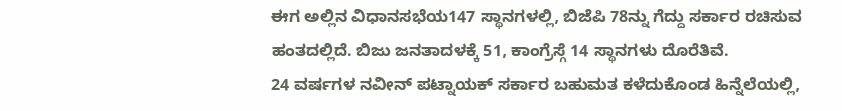ಈಗ ಅಲ್ಲಿನ ವಿಧಾನಸಭೆಯ147 ಸ್ಥಾನಗಳಲ್ಲಿ, ಬಿಜೆಪಿ 78ನ್ನು ಗೆದ್ದು ಸರ್ಕಾರ ರಚಿಸುವ ಹಂತದಲ್ಲಿದೆ. ಬಿಜು ಜನತಾದಳಕ್ಕೆ 51, ಕಾಂಗ್ರೆಸ್ಗೆ 14 ಸ್ಥಾನಗಳು ದೊರೆತಿವೆ.
24 ವರ್ಷಗಳ ನವೀನ್ ಪಟ್ನಾಯಕ್ ಸರ್ಕಾರ ಬಹುಮತ ಕಳೆದುಕೊಂಡ ಹಿನ್ನೆಲೆಯಲ್ಲಿ,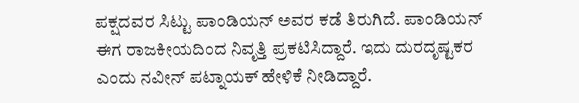ಪಕ್ಷದವರ ಸಿಟ್ಟು ಪಾಂಡಿಯನ್ ಅವರ ಕಡೆ ತಿರುಗಿದೆ. ಪಾಂಡಿಯನ್ ಈಗ ರಾಜಕೀಯದಿಂದ ನಿವೃತ್ತಿ ಪ್ರಕಟಿಸಿದ್ದಾರೆ. ಇದು ದುರದೃಷ್ಟಕರ ಎಂದು ನವೀನ್ ಪಟ್ನಾಯಕ್ ಹೇಳಿಕೆ ನೀಡಿದ್ದಾರೆ.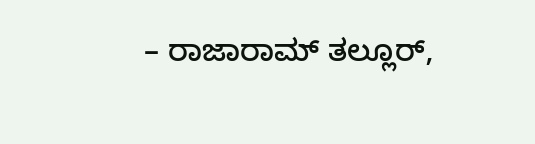– ರಾಜಾರಾಮ್ ತಲ್ಲೂರ್,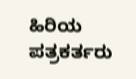ಹಿರಿಯ ಪತ್ರಕರ್ತರು